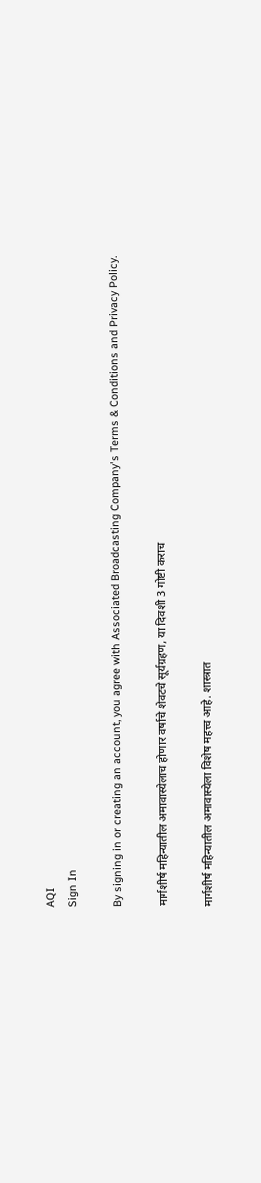AQI
Sign In

By signing in or creating an account, you agree with Associated Broadcasting Company's Terms & Conditions and Privacy Policy.

मार्गशीर्ष महिन्यातील अमावास्येलाच होणार वर्षाचे शेवटचे सूर्यग्रहण, या दिवशी 3 गोष्टी कराच

मार्गशीर्ष महिन्यातील अमावास्येला विशेष महत्त्व आहे. शास्त्रात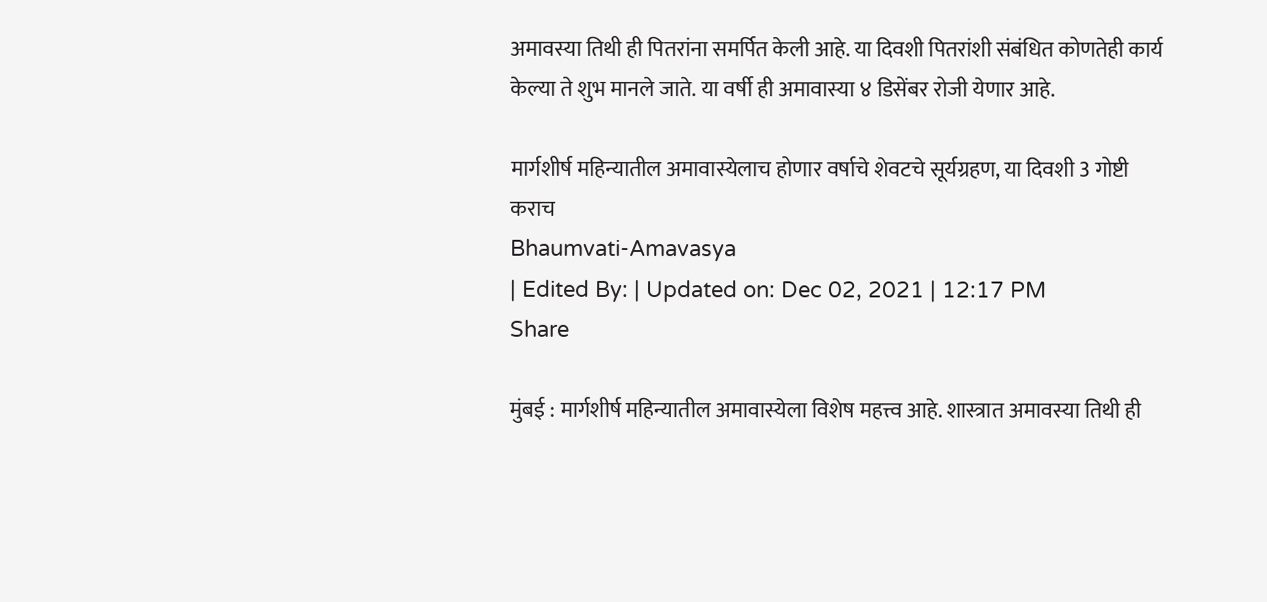अमावस्या तिथी ही पितरांना समर्पित केली आहे. या दिवशी पितरांशी संबंधित कोणतेही कार्य केल्या ते शुभ मानले जाते. या वर्षी ही अमावास्या ४ डिसेंबर रोजी येणार आहे.

मार्गशीर्ष महिन्यातील अमावास्येलाच होणार वर्षाचे शेवटचे सूर्यग्रहण, या दिवशी 3 गोष्टी कराच
Bhaumvati-Amavasya
| Edited By: | Updated on: Dec 02, 2021 | 12:17 PM
Share

मुंबई : मार्गशीर्ष महिन्यातील अमावास्येला विशेष महत्त्व आहे. शास्त्रात अमावस्या तिथी ही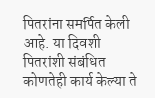पितरांना समर्पित केली आहे. या दिवशी पितरांशी संबंधित कोणतेही कार्य केल्या ते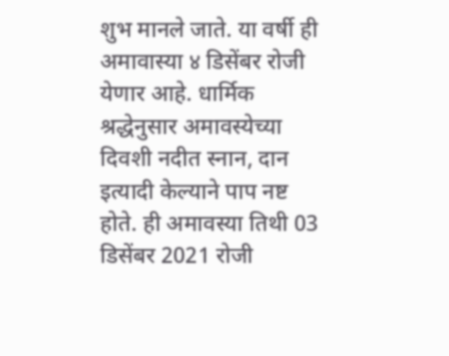शुभ मानले जाते. या वर्षी ही अमावास्या ४ डिसेंबर रोजी येणार आहे. धार्मिक श्रद्धेनुसार अमावस्येच्या दिवशी नदीत स्नान, दान इत्यादी केल्याने पाप नष्ट होते. ही अमावस्या तिथी 03 डिसेंबर 2021 रोजी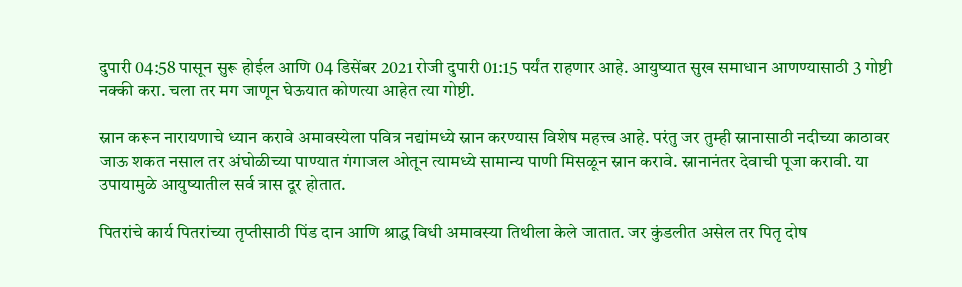दुपारी 04:58 पासून सुरू होईल आणि 04 डिसेंबर 2021 रोजी दुपारी 01:15 पर्यंत राहणार आहे. आयुष्यात सुख समाधान आणण्यासाठी 3 गोष्टी नक्की करा. चला तर मग जाणून घेऊयात कोणत्या आहेत त्या गोष्टी.

स्नान करून नारायणाचे ध्यान करावे अमावस्येला पवित्र नद्यांमध्ये स्नान करण्यास विशेष महत्त्व आहे. परंतु जर तुम्ही स्नानासाठी नदीच्या काठावर जाऊ शकत नसाल तर अंघोळीच्या पाण्यात गंगाजल ओतून त्यामध्ये सामान्य पाणी मिसळून स्नान करावे. स्नानानंतर देवाची पूजा करावी. या उपायामुळे आयुष्यातील सर्व त्रास दूर होतात.

पितरांचे कार्य पितरांच्या तृप्तीसाठी पिंड दान आणि श्राद्ध विधी अमावस्‍या तिथीला केले जातात. जर कुंडलीत असेल तर पितृ दोष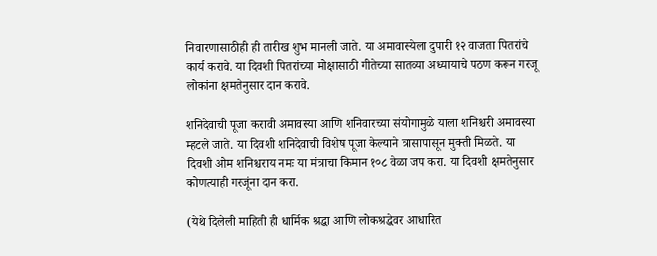निवारणासाठीही ही तारीख शुभ मानली जाते. या अमावास्येला दुपारी १२ वाजता पितरांचे कार्य करावे. या दिवशी पितरांच्या मोक्षासाठी गीतेच्या सातव्या अध्यायाचे पठण करून गरजू लोकांना क्षमतेनुसार दान करावे.

शनिदेवाची पूजा करावी अमावस्या आणि शनिवारच्या संयोगामुळे याला शनिश्चरी अमावस्या म्हटले जाते. या दिवशी शनिदेवाची विशेष पूजा केल्याने त्रासापासून मुक्ती मिळते. या दिवशी ओम शनिश्चराय नमः या मंत्राचा किमान १०८ वेळा जप करा. या दिवशी क्षमतेनुसार कोणत्याही गरजूंना दान करा.

(येथे दिलेली माहिती ही धार्मिक श्रद्धा आणि लोकश्रद्धेवर आधारित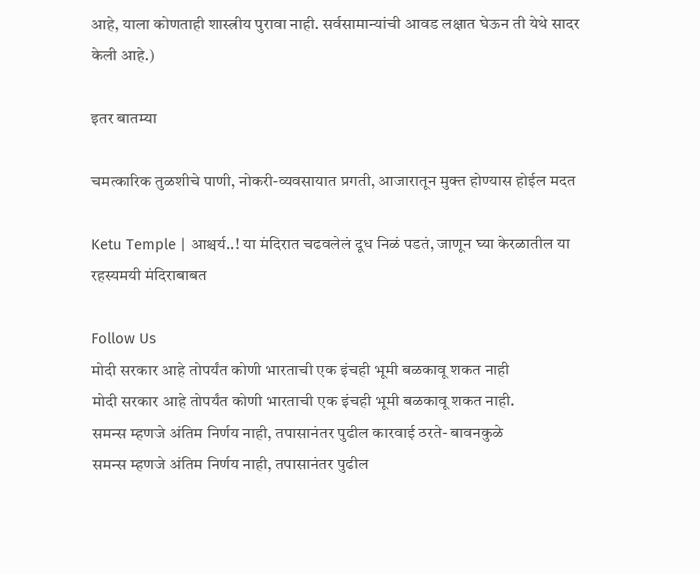आहे, याला कोणताही शास्त्रीय पुरावा नाही. सर्वसामान्यांची आवड लक्षात घेऊन ती येथे सादर केली आहे.)

इतर बातम्या

चमत्कारिक तुळशीचे पाणी, नोकरी-व्यवसायात प्रगती, आजारातून मुक्त होण्यास होईल मदत

Ketu Temple | आश्चर्य..! या मंदिरात चढवलेलं दूध निळं पडतं, जाणून घ्या केरळातील या रहस्यमयी मंदिराबाबत

Follow Us
मोदी सरकार आहे तोपर्यंत कोणी भारताची एक इंचही भूमी बळकावू शकत नाही
मोदी सरकार आहे तोपर्यंत कोणी भारताची एक इंचही भूमी बळकावू शकत नाही.
समन्स म्हणजे अंतिम निर्णय नाही, तपासानंतर पुढील कारवाई ठरते- बावनकुळे
समन्स म्हणजे अंतिम निर्णय नाही, तपासानंतर पुढील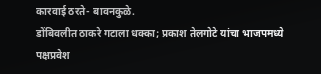कारवाई ठरते- बावनकुळे.
डोंबिवलीत ठाकरे गटाला धक्का; प्रकाश तेलगोटे यांचा भाजपमध्ये पक्षप्रवेश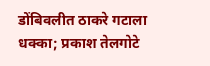डोंबिवलीत ठाकरे गटाला धक्का; प्रकाश तेलगोटे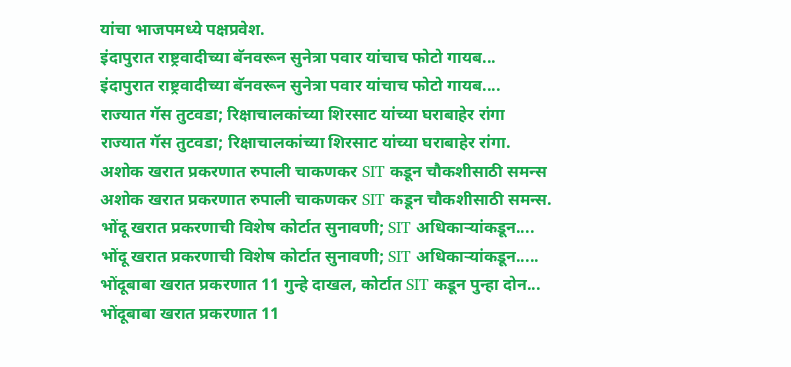यांचा भाजपमध्ये पक्षप्रवेश.
इंदापुरात राष्ट्रवादीच्या बॅनवरून सुनेत्रा पवार यांचाच फोटो गायब...
इंदापुरात राष्ट्रवादीच्या बॅनवरून सुनेत्रा पवार यांचाच फोटो गायब....
राज्यात गॅस तुटवडा; रिक्षाचालकांच्या शिरसाट यांच्या घराबाहेर रांगा
राज्यात गॅस तुटवडा; रिक्षाचालकांच्या शिरसाट यांच्या घराबाहेर रांगा.
अशोक खरात प्रकरणात रुपाली चाकणकर SIT कडून चौकशीसाठी समन्स
अशोक खरात प्रकरणात रुपाली चाकणकर SIT कडून चौकशीसाठी समन्स.
भोंदू खरात प्रकरणाची विशेष कोर्टात सुनावणी; SIT अधिकाऱ्यांकडून....
भोंदू खरात प्रकरणाची विशेष कोर्टात सुनावणी; SIT अधिकाऱ्यांकडून.....
भोंदूबाबा खरात प्रकरणात 11 गुन्हे दाखल, कोर्टात SIT कडून पुन्हा दोन...
भोंदूबाबा खरात प्रकरणात 11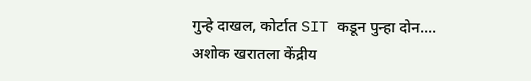गुन्हे दाखल, कोर्टात SIT कडून पुन्हा दोन....
अशोक खरातला केंद्रीय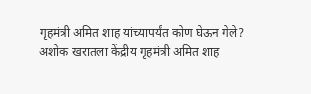गृहमंत्री अमित शाह यांच्यापर्यंत कोण घेऊन गेले?
अशोक खरातला केंद्रीय गृहमंत्री अमित शाह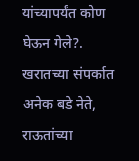यांच्यापर्यंत कोण घेऊन गेले?.
खरातच्या संपर्कात अनेक बडे नेते, राऊतांच्या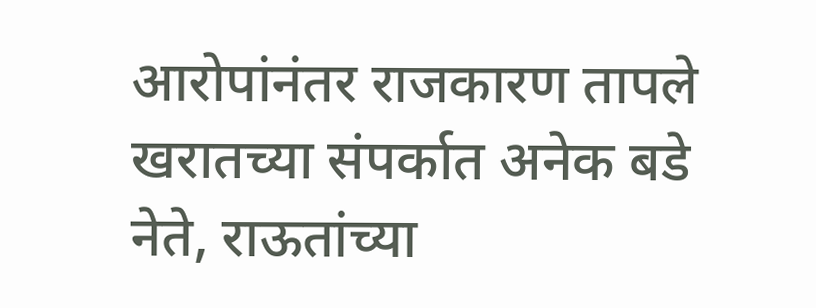आरोपांनंतर राजकारण तापले
खरातच्या संपर्कात अनेक बडे नेते, राऊतांच्या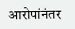आरोपांनंतर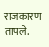राजकारण तापले.